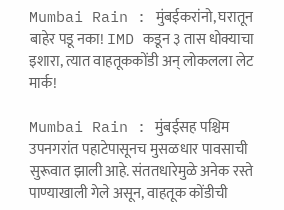Mumbai Rain : मुंबईकरांनो, घरातून बाहेर पडू नका! IMD कडून ३ तास धोक्याचा इशारा, त्यात वाहतूककोंडी अन् लोकलला लेट मार्क!

Mumbai Rain : मुंबईसह पश्चिम उपनगरांत पहाटेपासूनच मुसळधार पावसाची सुरूवात झाली आहे. संततधारेमुळे अनेक रस्ते पाण्याखाली गेले असून, वाहतूक कोंडीची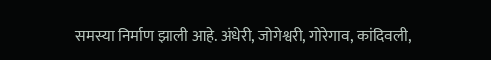समस्या निर्माण झाली आहे. अंधेरी, जोगेश्वरी, गोरेगाव, कांदिवली,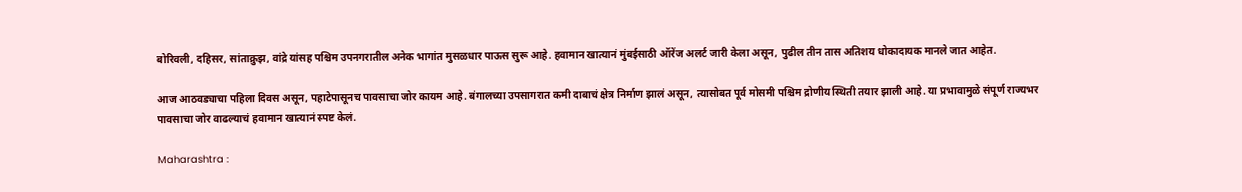बोरिवली, दहिसर, सांताक्रुझ, वांद्रे यांसह पश्चिम उपनगरातील अनेक भागांत मुसळधार पाऊस सुरू आहे. हवामान खात्यानं मुंबईसाठी ऑरेंज अलर्ट जारी केला असून, पुढील तीन तास अतिशय धोकादायक मानले जात आहेत.

आज आठवड्याचा पहिला दिवस असून, पहाटेपासूनच पावसाचा जोर कायम आहे. बंगालच्या उपसागरात कमी दाबाचं क्षेत्र निर्माण झालं असून, त्यासोबत पूर्व मोसमी पश्चिम द्रोणीय स्थिती तयार झाली आहे. या प्रभावामुळे संपूर्ण राज्यभर पावसाचा जोर वाढल्याचं हवामान खात्यानं स्पष्ट केलं.

Maharashtra :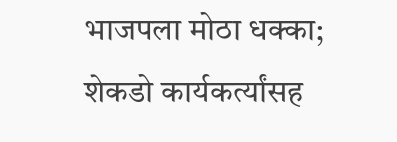भाजपला मोठा धक्का; शेकडो कार्यकर्त्यांसह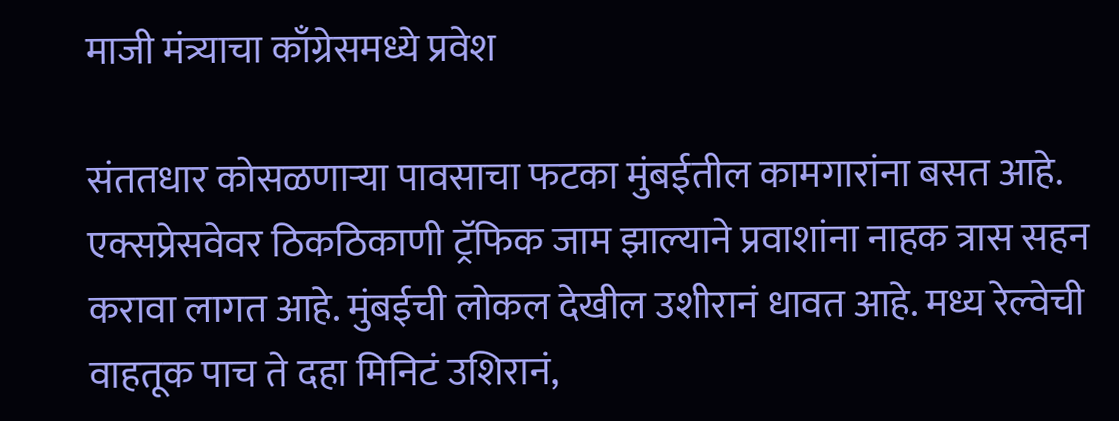माजी मंत्र्याचा काँग्रेसमध्ये प्रवेश

संततधार कोसळणाऱ्या पावसाचा फटका मुंबईतील कामगारांना बसत आहे. एक्सप्रेसवेवर ठिकठिकाणी ट्रॅफिक जाम झाल्याने प्रवाशांना नाहक त्रास सहन करावा लागत आहे. मुंबईची लोकल देखील उशीरानं धावत आहे. मध्य रेल्वेची वाहतूक पाच ते दहा मिनिटं उशिरानं,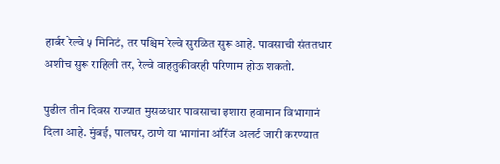हार्बर रेल्वे ५ मिनिटं, तर पश्चिम रेल्वे सुरळित सुरू आहे. पावसाची संततधार अशीच सुरू राहिली तर, रेल्वे वाहतुकीवरही परिणाम होऊ शकतो.

पुढील तीन दिवस राज्यात मुसळधार पावसाचा इशारा हवामान विभागानं दिला आहे. मुंबई, पालघर, ठाणे या भागांना ऑरेंज अलर्ट जारी करण्यात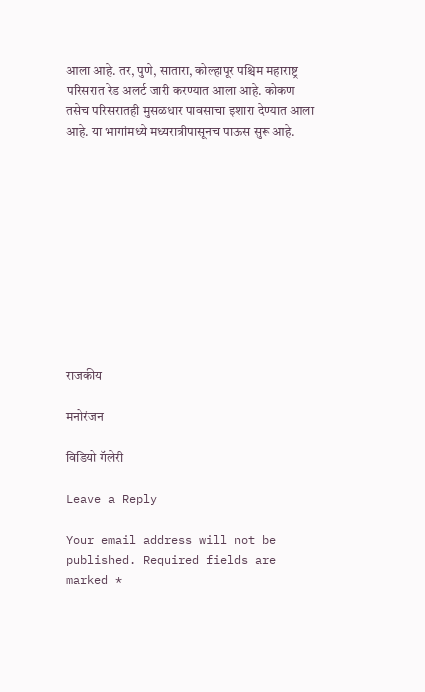आला आहे. तर, पुणे, सातारा, कोल्हापूर पश्चिम महाराष्ट्र परिसरात रेड अलर्ट जारी करण्यात आला आहे. कोकण तसेच परिसरातही मुसळधार पावसाचा इशारा देण्यात आला आहे. या भागांमध्ये मध्यरात्रीपासूनच पाऊस सुरू आहे.











राजकीय

मनोरंजन

विडियो गॅलेरी

Leave a Reply

Your email address will not be published. Required fields are marked *